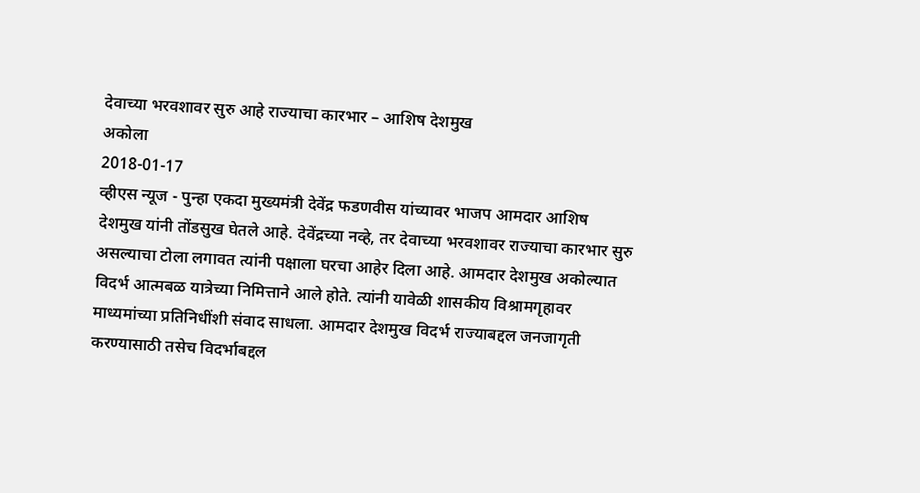देवाच्या भरवशावर सुरु आहे राज्याचा कारभार – आशिष देशमुख
अकोला
2018-01-17
व्हीएस न्यूज - पुन्हा एकदा मुख्यमंत्री देवेंद्र फडणवीस यांच्यावर भाजप आमदार आशिष देशमुख यांनी तोंडसुख घेतले आहे. देवेंद्रच्या नव्हे, तर देवाच्या भरवशावर राज्याचा कारभार सुरु असल्याचा टोला लगावत त्यांनी पक्षाला घरचा आहेर दिला आहे. आमदार देशमुख अकोल्यात विदर्भ आत्मबळ यात्रेच्या निमित्ताने आले होते. त्यांनी यावेळी शासकीय विश्रामगृहावर माध्यमांच्या प्रतिनिधींशी संवाद साधला. आमदार देशमुख विदर्भ राज्याबद्दल जनजागृती करण्यासाठी तसेच विदर्भाबद्दल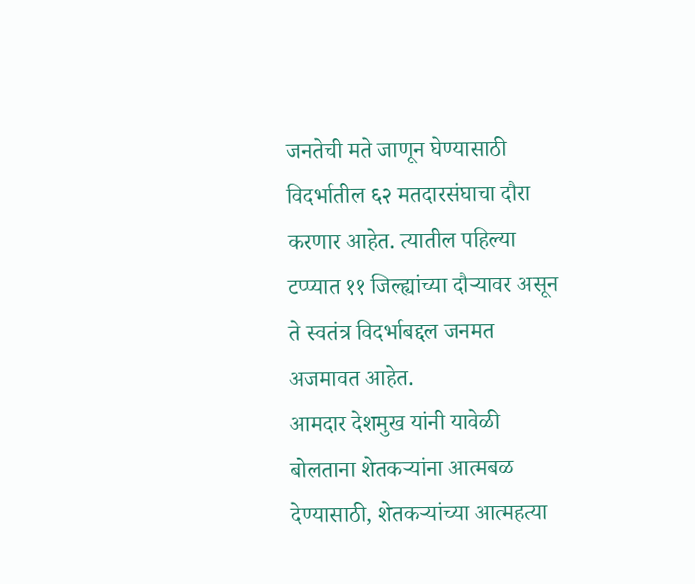जनतेची मते जाणून घेण्यासाठी विदर्भातील ६२ मतदारसंघाचा दौरा करणार आहेत. त्यातील पहिल्या टप्प्यात ११ जिल्ह्यांच्या दौऱ्यावर असून ते स्वतंत्र विदर्भाबद्दल जनमत अजमावत आहेत.
आमदार देशमुख यांनी यावेळी बोलताना शेतकऱ्यांना आत्मबळ देण्यासाठी, शेतकऱ्यांच्या आत्महत्या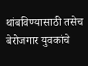थांबविण्यासाठी तसेच बेरोजगार युवकांचे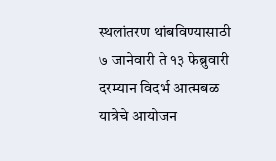स्थलांतरण थांबविण्यासाठी ७ जानेवारी ते १३ फेब्रुवारी दरम्यान विदर्भ आत्मबळ यात्रेचे आयोजन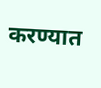करण्यात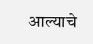आल्याचे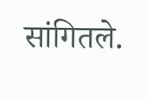सांगितले.